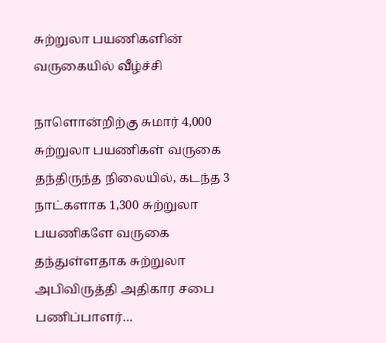சுற்றுலா பயணிகளின் வருகையில் வீழ்ச்சி

நாளொன்றிற்கு சுமார் 4,000 சுற்றுலா பயணிகள் வருகை தந்திருந்த நிலையில், கடந்த 3 நாட்களாக 1,300 சுற்றுலா பயணிகளே வருகை தந்துள்ளதாக சுற்றுலா அபிவிருத்தி அதிகார சபை பணிப்பாளர்…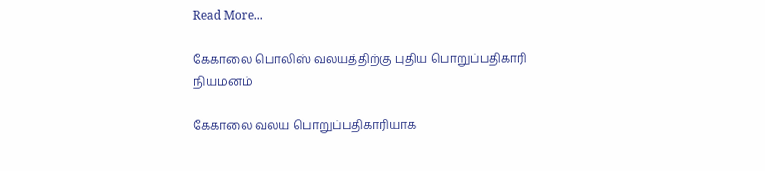Read More...

கேகாலை பொலிஸ் வலயத்திற்கு புதிய பொறுப்பதிகாரி நியமனம்

கேகாலை வலய பொறுப்பதிகாரியாக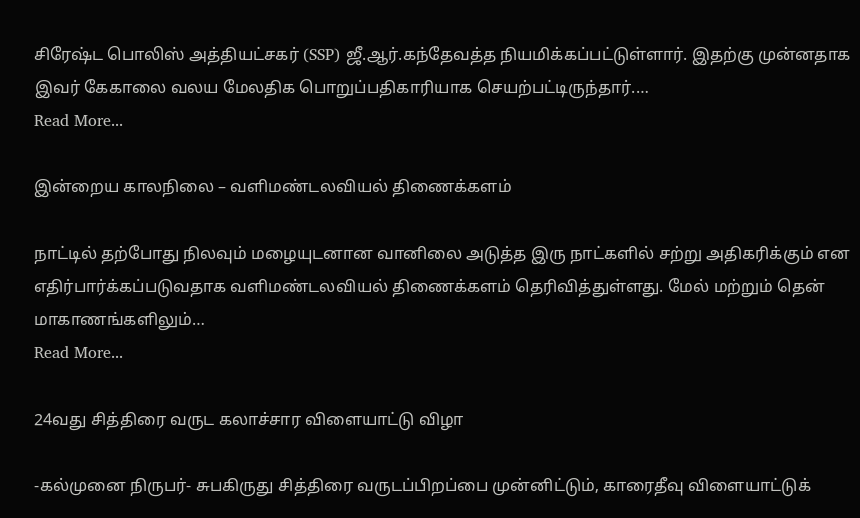சிரேஷ்ட பொலிஸ் அத்தியட்சகர் (SSP) ஜீ.ஆர்.கந்தேவத்த நியமிக்கப்பட்டுள்ளார். இதற்கு முன்னதாக இவர் கேகாலை வலய மேலதிக பொறுப்பதிகாரியாக செயற்பட்டிருந்தார்.…
Read More...

இன்றைய காலநிலை – வளிமண்டலவியல் திணைக்களம்

நாட்டில் தற்போது நிலவும் மழையுடனான வானிலை அடுத்த இரு நாட்களில் சற்று அதிகரிக்கும் என எதிர்பார்க்கப்படுவதாக வளிமண்டலவியல் திணைக்களம் தெரிவித்துள்ளது. மேல் மற்றும் தென் மாகாணங்களிலும்…
Read More...

24வது சித்திரை வருட கலாச்சார விளையாட்டு விழா

-கல்முனை நிருபர்- சுபகிருது சித்திரை வருடப்பிறப்பை முன்னிட்டும், காரைதீவு விளையாட்டுக்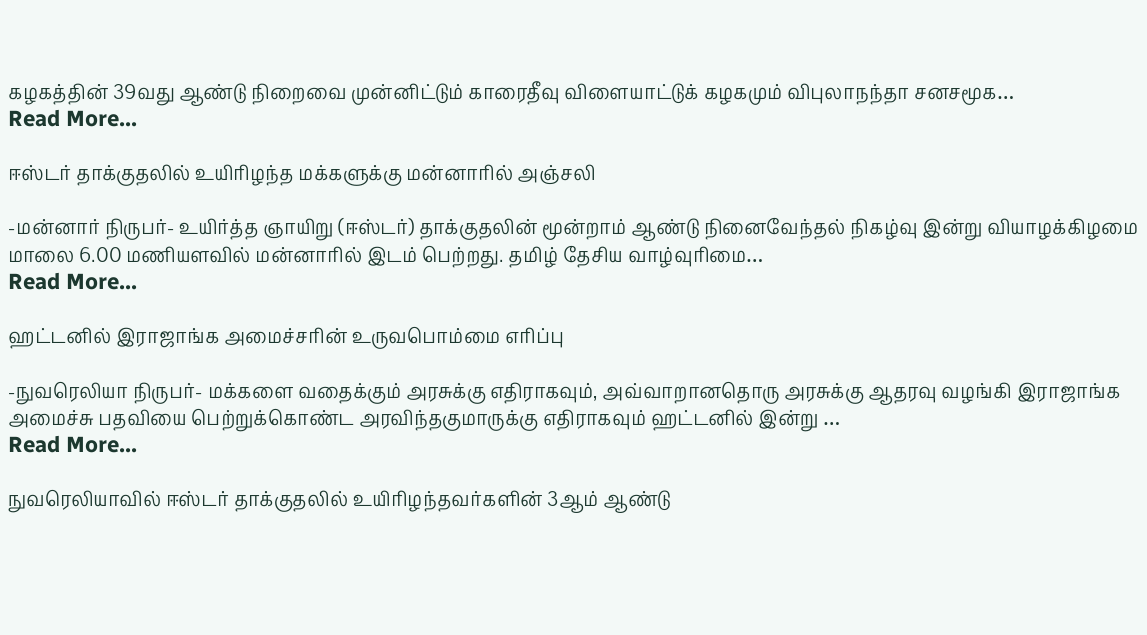கழகத்தின் 39வது ஆண்டு நிறைவை முன்னிட்டும் காரைதீவு விளையாட்டுக் கழகமும் விபுலாநந்தா சனசமூக…
Read More...

ஈஸ்டர் தாக்குதலில் உயிரிழந்த மக்களுக்கு மன்னாரில் அஞ்சலி

-மன்னார் நிருபர்- உயிர்த்த ஞாயிறு (ஈஸ்டர்) தாக்குதலின் மூன்றாம் ஆண்டு நினைவேந்தல் நிகழ்வு இன்று வியாழக்கிழமை  மாலை 6.00 மணியளவில் மன்னாரில் இடம் பெற்றது. தமிழ் தேசிய வாழ்வுரிமை…
Read More...

ஹட்டனில் இராஜாங்க அமைச்சரின் உருவபொம்மை எரிப்பு

-நுவரெலியா நிருபர்- மக்களை வதைக்கும் அரசுக்கு எதிராகவும், அவ்வாறானதொரு அரசுக்கு ஆதரவு வழங்கி இராஜாங்க அமைச்சு பதவியை பெற்றுக்கொண்ட அரவிந்தகுமாருக்கு எதிராகவும் ஹட்டனில் இன்று …
Read More...

நுவரெலியாவில் ஈஸ்டர் தாக்குதலில் உயிரிழந்தவர்களின் 3ஆம் ஆண்டு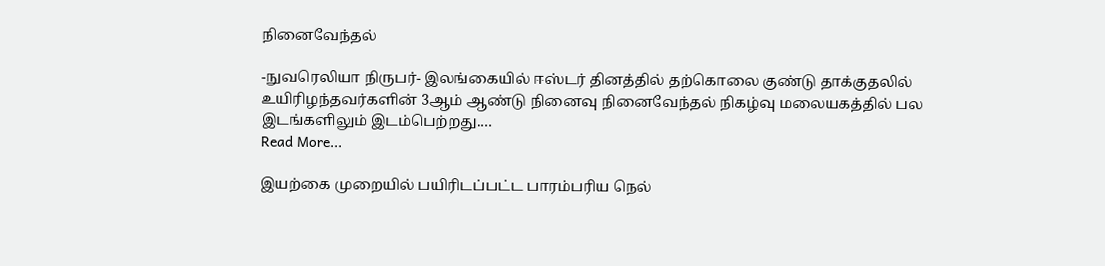நினைவேந்தல்

-நுவரெலியா நிருபர்- இலங்கையில் ஈஸ்டர் தினத்தில் தற்கொலை குண்டு தாக்குதலில் உயிரிழந்தவர்களின் 3ஆம் ஆண்டு நினைவு நினைவேந்தல் நிகழ்வு மலையகத்தில் பல இடங்களிலும் இடம்பெற்றது.…
Read More...

இயற்கை முறையில் பயிரிடப்பட்ட பாரம்பரிய நெல்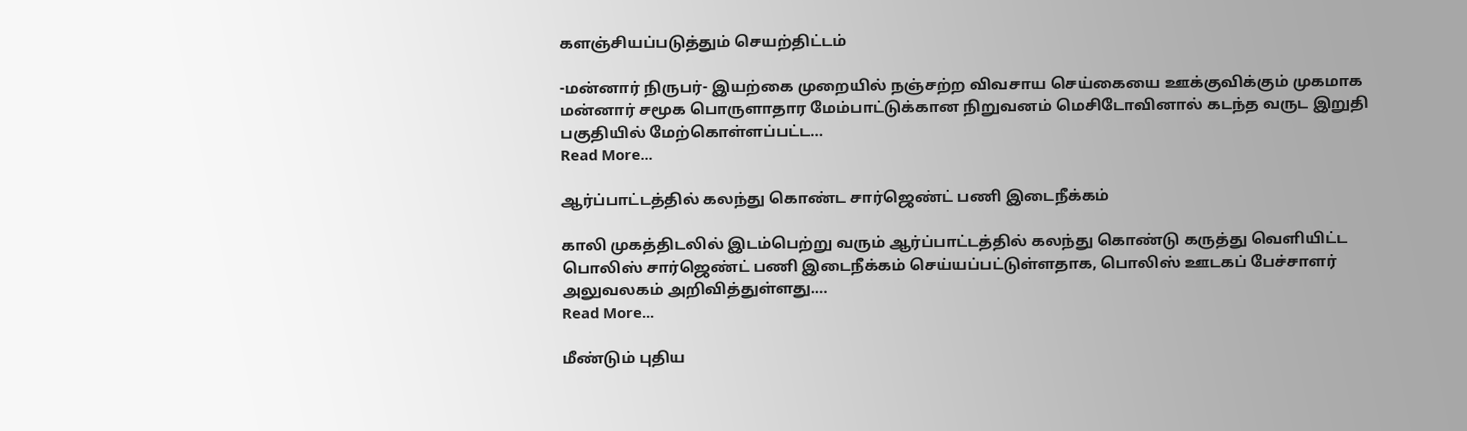களஞ்சியப்படுத்தும் செயற்திட்டம்

-மன்னார் நிருபர்- இயற்கை முறையில் நஞ்சற்ற விவசாய செய்கையை ஊக்குவிக்கும் முகமாக மன்னார் சமூக பொருளாதார மேம்பாட்டுக்கான நிறுவனம் மெசிடோவினால் கடந்த வருட இறுதி பகுதியில் மேற்கொள்ளப்பட்ட…
Read More...

ஆர்ப்பாட்டத்தில் கலந்து கொண்ட சார்ஜெண்ட் பணி இடைநீக்கம்

காலி முகத்திடலில் இடம்பெற்று வரும் ஆர்ப்பாட்டத்தில் கலந்து கொண்டு கருத்து வெளியிட்ட பொலிஸ் சார்ஜெண்ட் பணி இடைநீக்கம் செய்யப்பட்டுள்ளதாக, பொலிஸ் ஊடகப் பேச்சாளர் அலுவலகம் அறிவித்துள்ளது.…
Read More...

மீண்டும் புதிய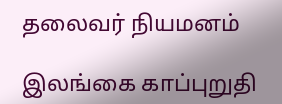தலைவர் நியமனம்

இலங்கை காப்புறுதி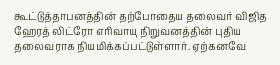கூட்டுத்தாபனத்தின் தற்போதைய தலைவர் விஜித ஹேரத் லிட்ரோ எரிவாயு நிறுவனத்தின் புதிய தலைவராக நியமிக்கப்பட்டுள்ளார். ஏற்கனவே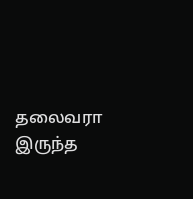தலைவரா இருந்த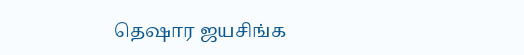தெஷார ஜயசிங்க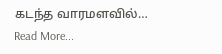கடந்த வாரமளவில்…
Read More...